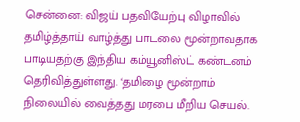சென்னை: விஜய் பதவியேற்பு விழாவில் தமிழ்த்தாய் வாழ்த்து பாடலை மூன்றாவதாக பாடியதற்கு இந்திய கம்யூனிஸ்ட் கண்டனம் தெரிவித்துள்ளது. ‘தமிழை மூன்றாம் நிலையில் வைத்தது மரபை மீறிய செயல்.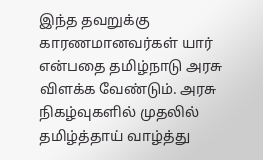இந்த தவறுக்கு காரணமானவர்கள் யார் என்பதை தமிழ்நாடு அரசு விளக்க வேண்டும். அரசு நிகழ்வுகளில் முதலில் தமிழ்த்தாய் வாழ்த்து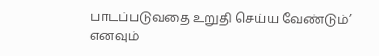பாடப்படுவதை உறுதி செய்ய வேண்டும்’ எனவும்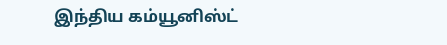இந்திய கம்யூனிஸ்ட்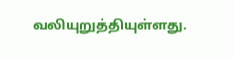வலியுறுத்தியுள்ளது.